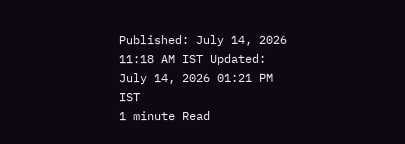Published: July 14, 2026 11:18 AM IST Updated: July 14, 2026 01:21 PM IST
1 minute Read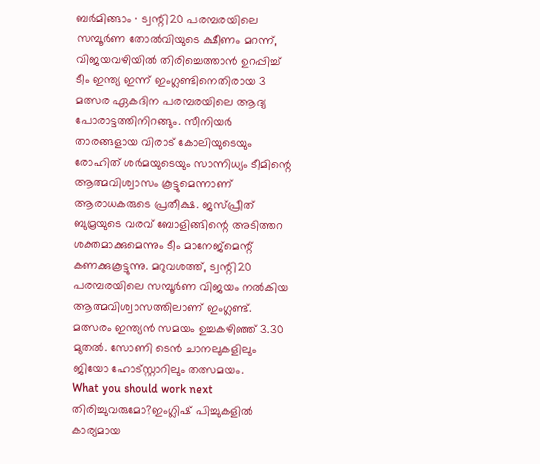ബർമിങ്ങാം ∙ ട്വന്റി20 പരമ്പരയിലെ സമ്പൂർണ തോൽവിയുടെ ക്ഷീണം മറന്ന്, വിജയവഴിയിൽ തിരിച്ചെത്താൻ ഉറപ്പിച്ച് ടീം ഇന്ത്യ ഇന്ന് ഇംഗ്ലണ്ടിനെതിരായ 3 മത്സര ഏകദിന പരമ്പരയിലെ ആദ്യ പോരാട്ടത്തിനിറങ്ങും. സീനിയർ താരങ്ങളായ വിരാട് കോലിയുടെയും രോഹിത് ശർമയുടെയും സാന്നിധ്യം ടീമിന്റെ ആത്മവിശ്വാസം കൂട്ടുമെന്നാണ് ആരാധകരുടെ പ്രതീക്ഷ. ജസ്പ്രീത് ബുമ്രയുടെ വരവ് ബോളിങ്ങിന്റെ അടിത്തറ ശക്തമാക്കുമെന്നും ടീം മാനേജ്മെന്റ് കണക്കുകൂട്ടുന്നു. മറുവശത്ത്, ട്വന്റി20 പരമ്പരയിലെ സമ്പൂർണ വിജയം നൽകിയ ആത്മവിശ്വാസത്തിലാണ് ഇംഗ്ലണ്ട്. മത്സരം ഇന്ത്യൻ സമയം ഉച്ചകഴിഞ്ഞ് 3.30 മുതൽ. സോണി ടെൻ ചാനലുകളിലും ജിയോ ഹോട്സ്റ്റാറിലും തത്സമയം.
What you should work next
തിരിച്ചുവരുമോ?ഇംഗ്ലിഷ് പിച്ചുകളിൽ കാര്യമായ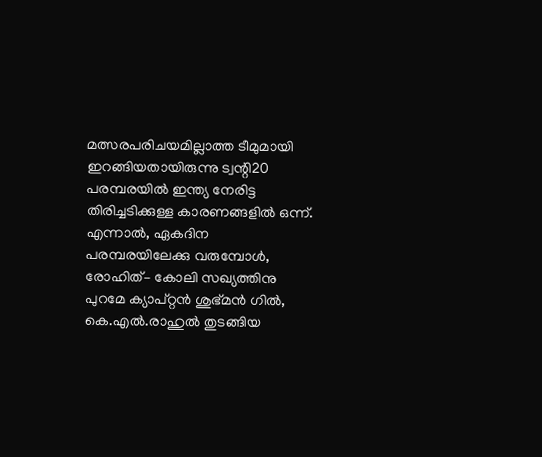മത്സരപരിചയമില്ലാത്ത ടീമുമായി ഇറങ്ങിയതായിരുന്നു ട്വന്റി20 പരമ്പരയിൽ ഇന്ത്യ നേരിട്ട തിരിച്ചടിക്കുള്ള കാരണങ്ങളിൽ ഒന്ന്. എന്നാൽ, ഏകദിന പരമ്പരയിലേക്കു വരുമ്പോൾ, രോഹിത്– കോലി സഖ്യത്തിനു പുറമേ ക്യാപ്റ്റൻ ശുഭ്മൻ ഗിൽ, കെ.എൽ.രാഹുൽ തുടങ്ങിയ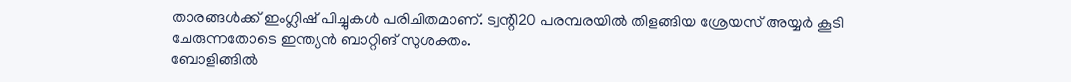താരങ്ങൾക്ക് ഇംഗ്ലിഷ് പിച്ചുകൾ പരിചിതമാണ്. ട്വന്റി20 പരമ്പരയിൽ തിളങ്ങിയ ശ്രേയസ് അയ്യർ കൂടി ചേരുന്നതോടെ ഇന്ത്യൻ ബാറ്റിങ് സുശക്തം.
ബോളിങ്ങിൽ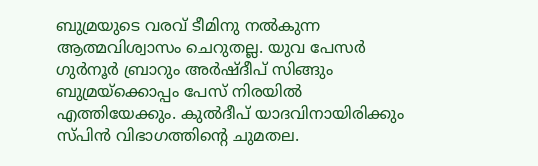ബുമ്രയുടെ വരവ് ടീമിനു നൽകുന്ന ആത്മവിശ്വാസം ചെറുതല്ല. യുവ പേസർ ഗുർനൂർ ബ്രാറും അർഷ്ദീപ് സിങ്ങും ബുമ്രയ്ക്കൊപ്പം പേസ് നിരയിൽ എത്തിയേക്കും. കുൽദീപ് യാദവിനായിരിക്കും സ്പിൻ വിഭാഗത്തിന്റെ ചുമതല.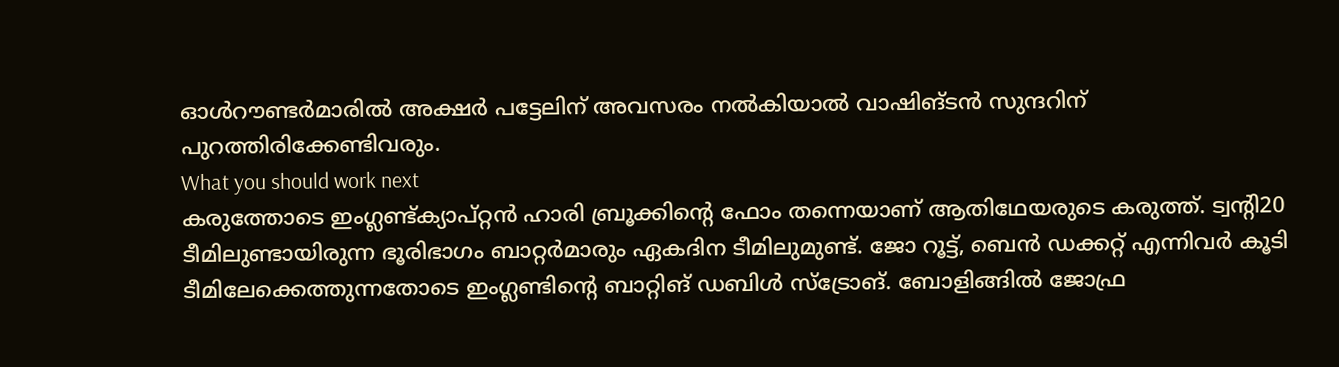ഓൾറൗണ്ടർമാരിൽ അക്ഷർ പട്ടേലിന് അവസരം നൽകിയാൽ വാഷിങ്ടൻ സുന്ദറിന് പുറത്തിരിക്കേണ്ടിവരും.
What you should work next
കരുത്തോടെ ഇംഗ്ലണ്ട്ക്യാപ്റ്റൻ ഹാരി ബ്രൂക്കിന്റെ ഫോം തന്നെയാണ് ആതിഥേയരുടെ കരുത്ത്. ട്വന്റി20 ടീമിലുണ്ടായിരുന്ന ഭൂരിഭാഗം ബാറ്റർമാരും ഏകദിന ടീമിലുമുണ്ട്. ജോ റൂട്ട്, ബെൻ ഡക്കറ്റ് എന്നിവർ കൂടി ടീമിലേക്കെത്തുന്നതോടെ ഇംഗ്ലണ്ടിന്റെ ബാറ്റിങ് ഡബിൾ സ്ട്രോങ്. ബോളിങ്ങിൽ ജോഫ്ര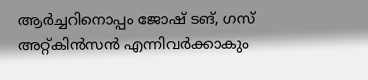ആർച്ചറിനൊപ്പം ജോഷ് ടങ്, ഗസ് അറ്റ്കിൻസൻ എന്നിവർക്കാകും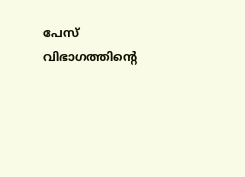പേസ് വിഭാഗത്തിന്റെ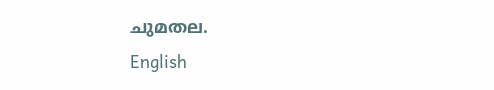ചുമതല.
English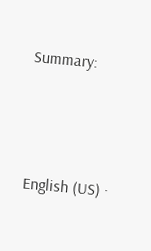Summary:





English (US) ·